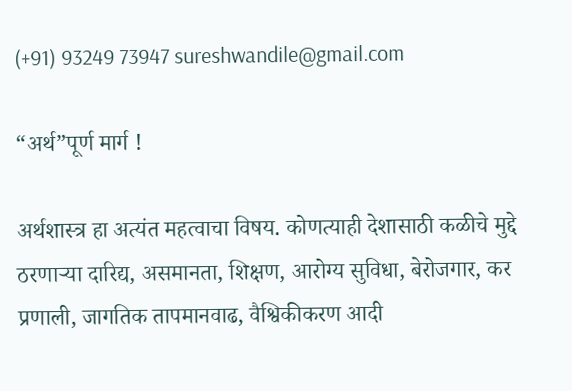(+91) 93249 73947 sureshwandile@gmail.com

“अर्थ”पूर्ण मार्ग !

अर्थशास्त्र हा अत्यंत महत्वाचा विषय. कोणत्याही देशासाठी कळीचे मुद्दे ठरणाऱ्या दारिद्य, असमानता, शिक्षण, आरोग्य सुविधा, बेरोजगार, कर प्रणाली, जागतिक तापमानवाढ, वैश्विकीकरण आदी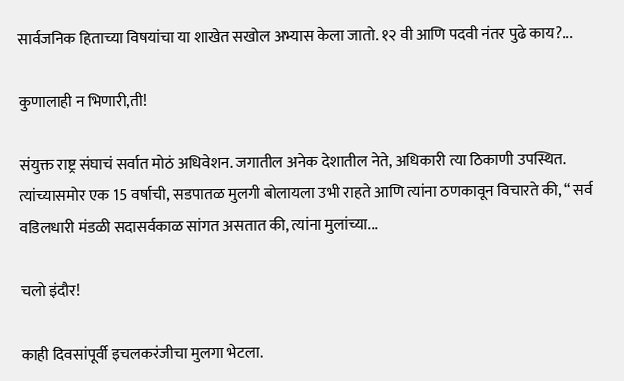सार्वजनिक हिताच्या विषयांचा या शाखेत सखोल अभ्यास केला जातो. १२ वी आणि पदवी नंतर पुढे काय?...

कुणालाही न भिणारी,ती!

संयुक्त राष्ट्र संघाचं सर्वात मोठं अधिवेशन. जगातील अनेक देशातील नेते, अधिकारी त्या ठिकाणी उपस्थित. त्यांच्यासमोर एक 15 वर्षाची, सडपातळ मुलगी बोलायला उभी राहते आणि त्यांना ठणकावून विचारते की, “ सर्व वडिलधारी मंडळी सदासर्वकाळ सांगत असतात की, त्यांना मुलांच्या...

चलो इंदौर!

काही दिवसांपूर्वी इचलकरंजीचा मुलगा भेटला.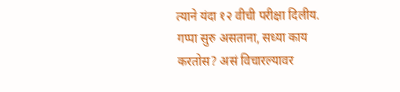त्याने यंदा १२ वीची परीक्षा दिलीय. गप्पा सुरु असताना, सध्या काय करतोस? असं विचारल्यावर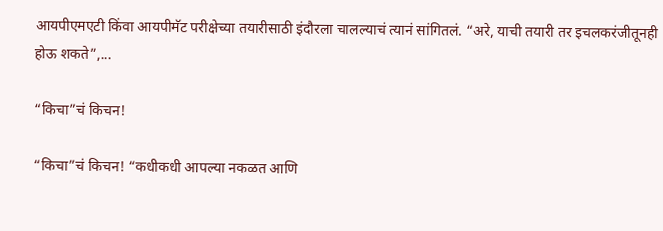आयपीएमएटी किंवा आयपीमॅट परीक्षेच्या तयारीसाठी इंदौरला चालल्याचं त्यानं सांगितलं. “अरे, याची तयारी तर इचलकरंजीतूनही होऊ शकते”,...

“किचा”चं किचन!

“किचा”चं किचन! “कधीकधी आपल्या नकळत आणि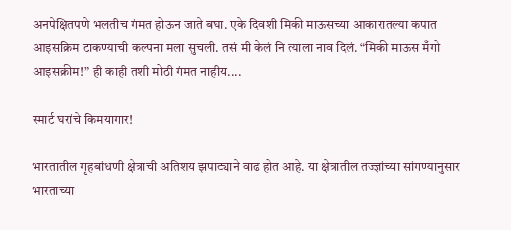अनपेक्षितपणे भलतीच गंमत होऊन जाते बघा. एके दिवशी मिकी माऊसच्या आकारातल्या कपात आइसक्रिम टाकण्याची कल्पना मला सुचली. तसं मी केलं नि त्याला नाव ‍दिलं. “मिकी माऊस मँगो आइसक्रीम!” ही काही तशी मोठी गंमत नाहीय....

स्मार्ट घरांचे किमयागार!

भारतातील गृहबांधणी क्षेत्राची अतिशय झपाट्याने वाढ होत आहे. या क्षेत्रातील तज्ज्ञांच्या सांगण्यानुसार भारताच्या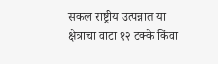सकल राष्ट्रीय उत्पन्नात या क्षेत्राचा वाटा १२ टक्के किंवा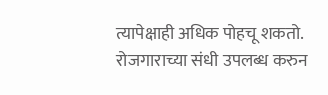त्यापेक्षाही अधिक पोहचू शकतो. रोजगाराच्या संधी उपलब्ध करुन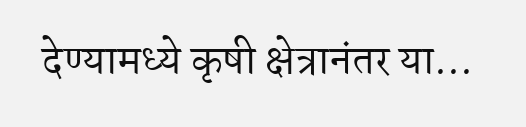देण्यामध्ये कृषी क्षेत्रानंतर या...